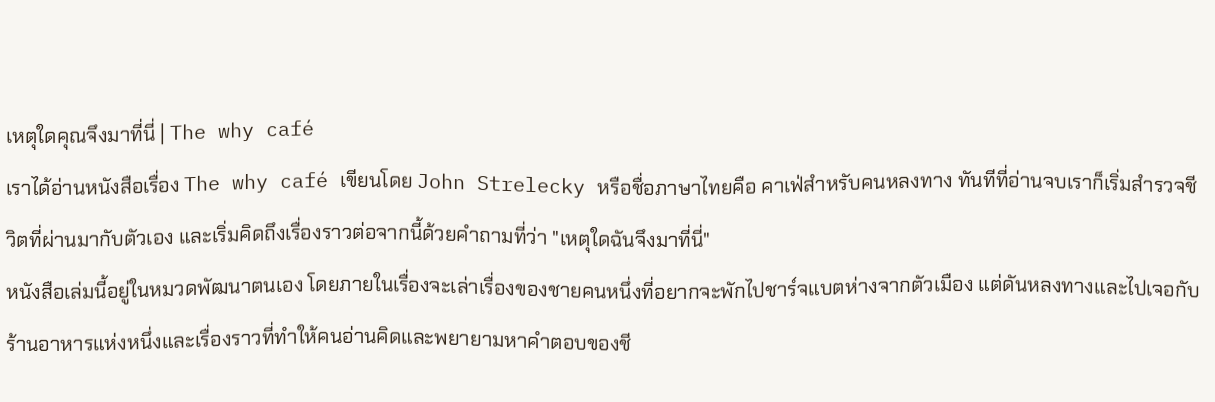เหตุใดคุณจึงมาที่นี่ | The why café
เราได้อ่านหนังสือเรื่อง The why café เขียนโดย John Strelecky หรือชื่อภาษาไทยคือ คาเฟ่สำหรับคนหลงทาง ทันทีที่อ่านจบเราก็เริ่มสำรวจชีวิตที่ผ่านมากับตัวเอง และเริ่มคิดถึงเรื่องราวต่อจากนี้ด้วยคำถามที่ว่า "เหตุใดฉันจึงมาที่นี่"
หนังสือเล่มนี้อยู่ในหมวดพัฒนาตนเอง โดยภายในเรื่องจะเล่าเรื่องของชายคนหนึ่งที่อยากจะพักไปชาร์จแบตห่างจากตัวเมือง แต่ดันหลงทางและไปเจอกับร้านอาหารแห่งหนึ่งและเรื่องราวที่ทำให้คนอ่านคิดและพยายามหาคำตอบของชี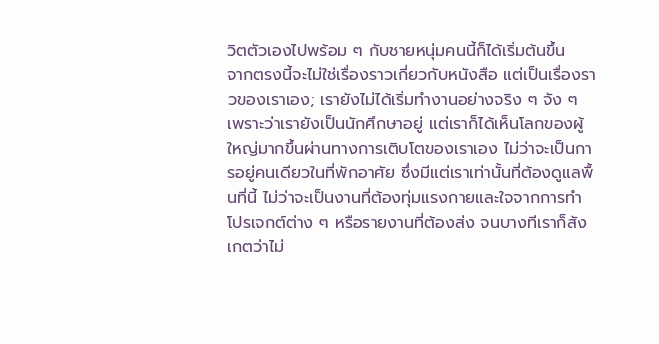วิตตัวเองไปพร้อม ๆ กับชายหนุ่มคนนี้ก็ได้เริ่มต้นขึ้น
จากตรงนี้จะไม่ใช่เรื่องราวเกี่ยวกับหนังสือ แต่เป็นเรื่องราวของเราเอง; เรายังไม่ได้เริ่มทำงานอย่างจริง ๆ จัง ๆ เพราะว่าเรายังเป็นนักศึกษาอยู่ แต่เราก็ได้เห็นโลกของผู้ใหญ่มากขึ้นผ่านทางการเติบโตของเราเอง ไม่ว่าจะเป็นการอยู่คนเดียวในที่พักอาศัย ซึ่งมีแต่เราเท่านั้นที่ต้องดูแลพื้นที่นี้ ไม่ว่าจะเป็นงานที่ต้องทุ่มแรงกายและใจจากการทำโปรเจกต์ต่าง ๆ หรือรายงานที่ต้องส่ง จนบางทีเราก็สังเกตว่าไม่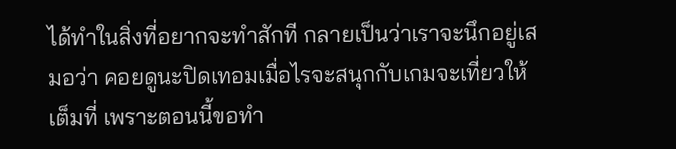ได้ทำในสิ่งที่อยากจะทำสักที กลายเป็นว่าเราจะนึกอยู่เสมอว่า คอยดูนะปิดเทอมเมื่อไรจะสนุกกับเกมจะเที่ยวให้เต็มที่ เพราะตอนนี้ขอทำ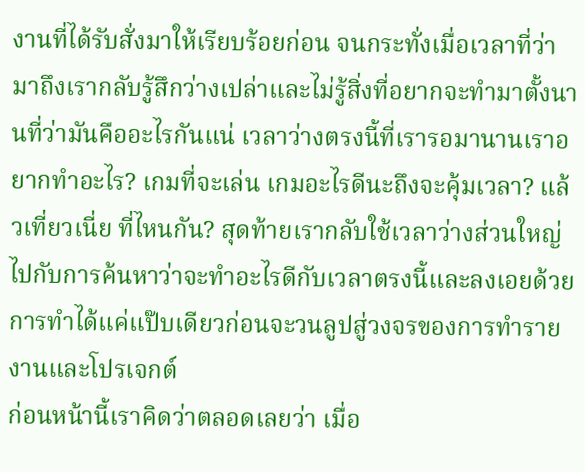งานที่ได้รับสั่งมาให้เรียบร้อยก่อน จนกระทั่งเมื่อเวลาที่ว่ามาถึงเรากลับรู้สึกว่างเปล่าและไม่รู้สิ่งที่อยากจะทำมาตั้งนานที่ว่ามันคืออะไรกันแน่ เวลาว่างตรงนี้ที่เรารอมานานเราอยากทำอะไร? เกมที่จะเล่น เกมอะไรดีนะถึงจะคุ้มเวลา? แล้วเที่ยวเนี่ย ที่ไหนกัน? สุดท้ายเรากลับใช้เวลาว่างส่วนใหญ่ไปกับการค้นหาว่าจะทำอะไรดีกับเวลาตรงนี้และลงเอยด้วยการทำได้แค่แป๊บเดียวก่อนจะวนลูปสู่วงจรของการทำรายงานและโปรเจกต์
ก่อนหน้านี้เราคิดว่าตลอดเลยว่า เมื่อ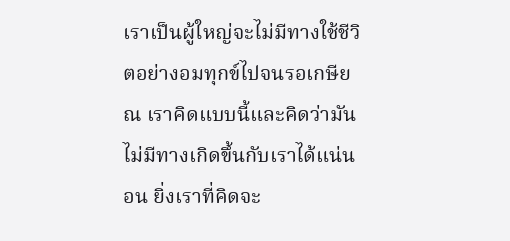เราเป็นผู้ใหญ่จะไม่มีทางใช้ชีวิตอย่างอมทุกข์ไปจนรอเกษียณ เราคิดแบบนี้และคิดว่ามันไม่มีทางเกิดขึ้นกับเราได้แน่นอน ยิ่งเราที่คิดจะ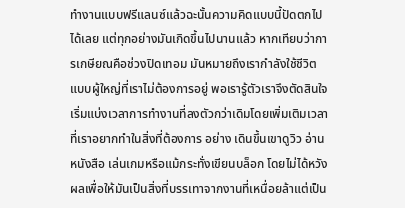ทำงานแบบฟรีแลนซ์แล้วฉะนั้นความคิดแบบนี้ปัดตกไปได้เลย แต่ทุกอย่างมันเกิดขึ้นไปนานแล้ว หากเทียบว่าการเกษียณคือช่วงปิดเทอม มันหมายถึงเรากำลังใช้ชีวิตแบบผู้ใหญ่ที่เราไม่ต้องการอยู่ พอเรารู้ตัวเราจึงตัดสินใจเริ่มแบ่งเวลาการทำงานที่ลงตัวกว่าเดิมโดยเพิ่มเติมเวลาที่เราอยากทำในสิ่งที่ต้องการ อย่าง เดินขึ้นเขาดูวิว อ่านหนังสือ เล่นเกมหรือแม้กระทั่งเขียนบล็อก โดยไม่ได้หวังผลเพื่อให้มันเป็นสิ่งที่บรรเทาจากงานที่เหนื่อยล้าแต่เป็น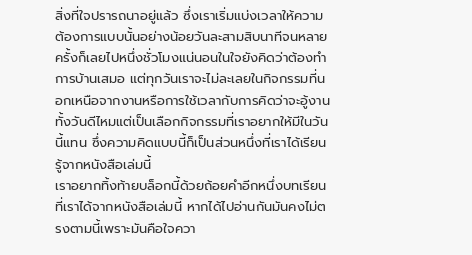สิ่งที่ใจปรารถนาอยู่แล้ว ซึ่งเราเริ่มแบ่งเวลาให้ความต้องการแบบนั้นอย่างน้อยวันละสามสิบนาทีจนหลายครั้งก็เลยไปหนึ่งชั่วโมงแน่นอนในใจยังคิดว่าต้องทำการบ้านเสมอ แต่ทุกวันเราจะไม่ละเลยในกิจกรรมที่นอกเหนือจากงานหรือการใช้เวลากับการคิดว่าจะอู้งานทั้งวันดีไหมแต่เป็นเลือกกิจกรรมที่เราอยากให้มีในวันนี้แทน ซึ่งความคิดแบบนี้ก็เป็นส่วนหนึ่งที่เราได้เรียนรู้จากหนังสือเล่มนี้
เราอยากทิ้งท้ายบล็อกนี้ด้วยถ้อยคำอีกหนึ่งบทเรียนที่เราได้จากหนังสือเล่มนี้ หากได้ไปอ่านกันมันคงไม่ตรงตามนี้เพราะมันคือใจควา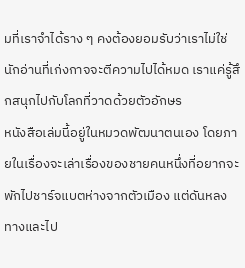มที่เราจำได้ราง ๆ คงต้องยอมรับว่าเราไม่ใช่นักอ่านที่เก่งกาจจะตีความไปได้หมด เราแค่รู้สึกสนุกไปกับโลกที่วาดด้วยตัวอักษร
หนังสือเล่มนี้อยู่ในหมวดพัฒนาตนเอง โดยภายในเรื่องจะเล่าเรื่องของชายคนหนึ่งที่อยากจะพักไปชาร์จแบตห่างจากตัวเมือง แต่ดันหลงทางและไป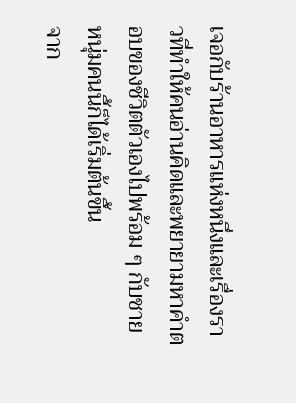เจอกับร้านอาหารแห่งหนึ่งและเรื่องราวที่ทำให้คนอ่านคิดและพยายามหาคำตอบของชีวิตตัวเองไปพร้อม ๆ กับชายหนุ่มคนนี้ก็ได้เริ่มต้นขึ้น
จาก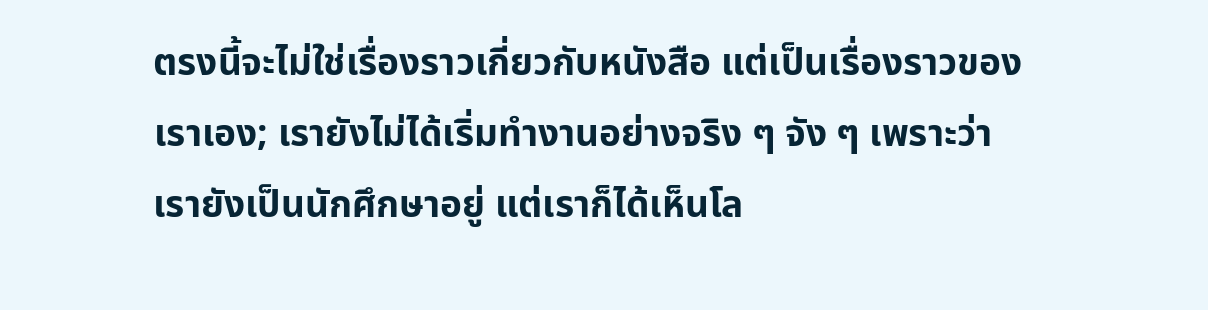ตรงนี้จะไม่ใช่เรื่องราวเกี่ยวกับหนังสือ แต่เป็นเรื่องราวของเราเอง; เรายังไม่ได้เริ่มทำงานอย่างจริง ๆ จัง ๆ เพราะว่าเรายังเป็นนักศึกษาอยู่ แต่เราก็ได้เห็นโล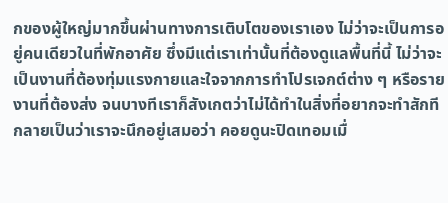กของผู้ใหญ่มากขึ้นผ่านทางการเติบโตของเราเอง ไม่ว่าจะเป็นการอยู่คนเดียวในที่พักอาศัย ซึ่งมีแต่เราเท่านั้นที่ต้องดูแลพื้นที่นี้ ไม่ว่าจะเป็นงานที่ต้องทุ่มแรงกายและใจจากการทำโปรเจกต์ต่าง ๆ หรือรายงานที่ต้องส่ง จนบางทีเราก็สังเกตว่าไม่ได้ทำในสิ่งที่อยากจะทำสักที กลายเป็นว่าเราจะนึกอยู่เสมอว่า คอยดูนะปิดเทอมเมื่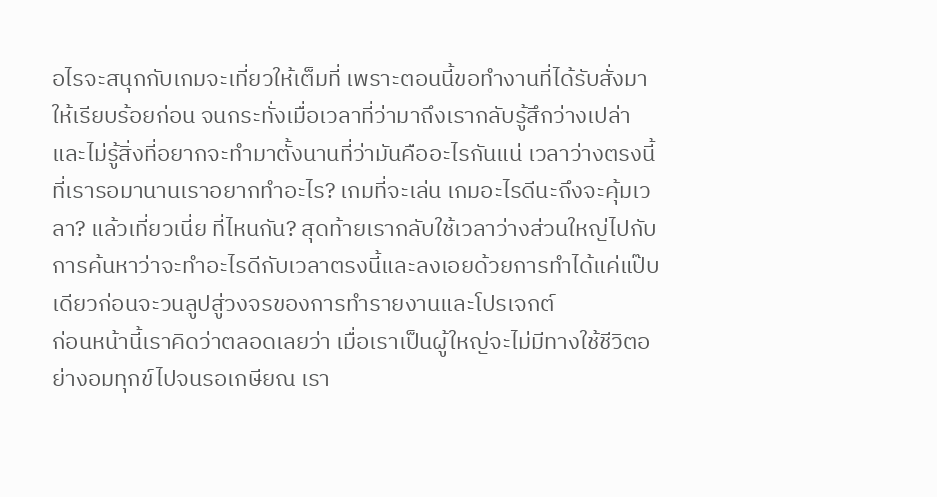อไรจะสนุกกับเกมจะเที่ยวให้เต็มที่ เพราะตอนนี้ขอทำงานที่ได้รับสั่งมาให้เรียบร้อยก่อน จนกระทั่งเมื่อเวลาที่ว่ามาถึงเรากลับรู้สึกว่างเปล่าและไม่รู้สิ่งที่อยากจะทำมาตั้งนานที่ว่ามันคืออะไรกันแน่ เวลาว่างตรงนี้ที่เรารอมานานเราอยากทำอะไร? เกมที่จะเล่น เกมอะไรดีนะถึงจะคุ้มเวลา? แล้วเที่ยวเนี่ย ที่ไหนกัน? สุดท้ายเรากลับใช้เวลาว่างส่วนใหญ่ไปกับการค้นหาว่าจะทำอะไรดีกับเวลาตรงนี้และลงเอยด้วยการทำได้แค่แป๊บเดียวก่อนจะวนลูปสู่วงจรของการทำรายงานและโปรเจกต์
ก่อนหน้านี้เราคิดว่าตลอดเลยว่า เมื่อเราเป็นผู้ใหญ่จะไม่มีทางใช้ชีวิตอย่างอมทุกข์ไปจนรอเกษียณ เรา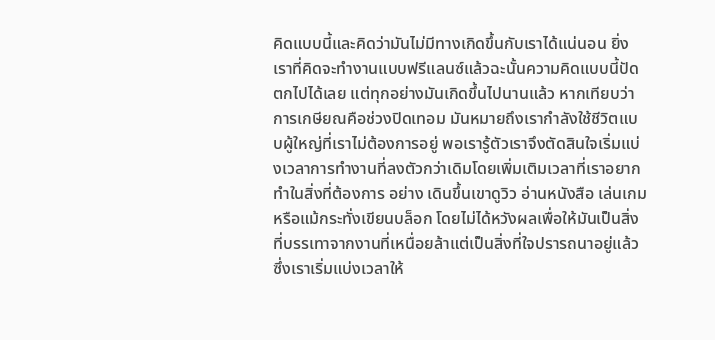คิดแบบนี้และคิดว่ามันไม่มีทางเกิดขึ้นกับเราได้แน่นอน ยิ่งเราที่คิดจะทำงานแบบฟรีแลนซ์แล้วฉะนั้นความคิดแบบนี้ปัดตกไปได้เลย แต่ทุกอย่างมันเกิดขึ้นไปนานแล้ว หากเทียบว่าการเกษียณคือช่วงปิดเทอม มันหมายถึงเรากำลังใช้ชีวิตแบบผู้ใหญ่ที่เราไม่ต้องการอยู่ พอเรารู้ตัวเราจึงตัดสินใจเริ่มแบ่งเวลาการทำงานที่ลงตัวกว่าเดิมโดยเพิ่มเติมเวลาที่เราอยากทำในสิ่งที่ต้องการ อย่าง เดินขึ้นเขาดูวิว อ่านหนังสือ เล่นเกมหรือแม้กระทั่งเขียนบล็อก โดยไม่ได้หวังผลเพื่อให้มันเป็นสิ่งที่บรรเทาจากงานที่เหนื่อยล้าแต่เป็นสิ่งที่ใจปรารถนาอยู่แล้ว ซึ่งเราเริ่มแบ่งเวลาให้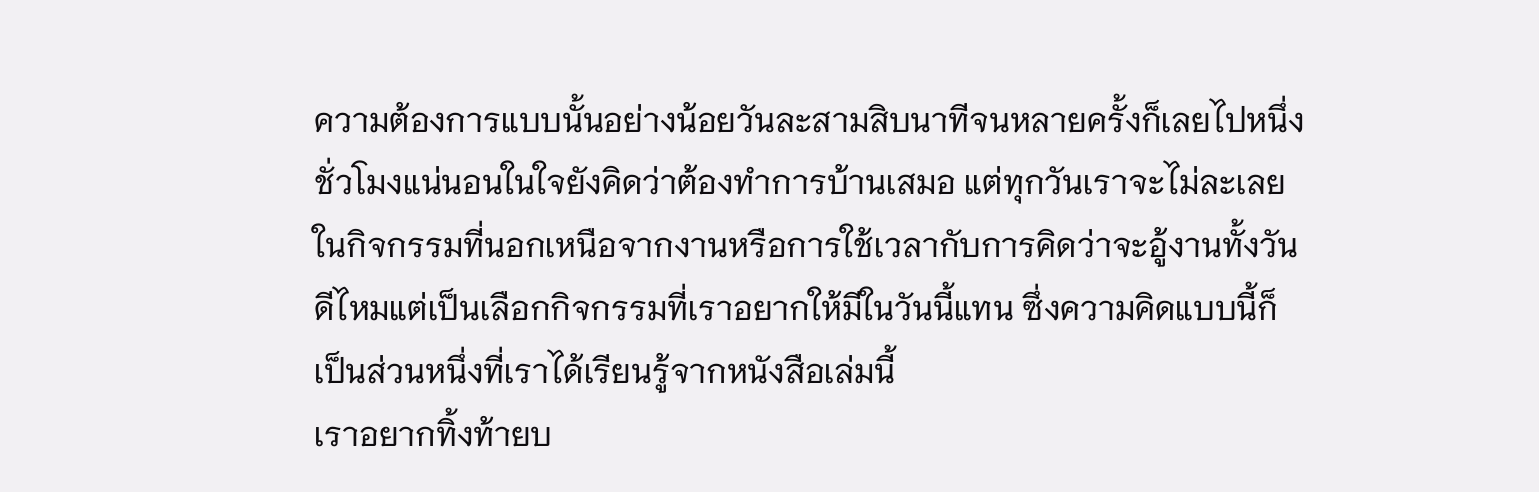ความต้องการแบบนั้นอย่างน้อยวันละสามสิบนาทีจนหลายครั้งก็เลยไปหนึ่งชั่วโมงแน่นอนในใจยังคิดว่าต้องทำการบ้านเสมอ แต่ทุกวันเราจะไม่ละเลยในกิจกรรมที่นอกเหนือจากงานหรือการใช้เวลากับการคิดว่าจะอู้งานทั้งวันดีไหมแต่เป็นเลือกกิจกรรมที่เราอยากให้มีในวันนี้แทน ซึ่งความคิดแบบนี้ก็เป็นส่วนหนึ่งที่เราได้เรียนรู้จากหนังสือเล่มนี้
เราอยากทิ้งท้ายบ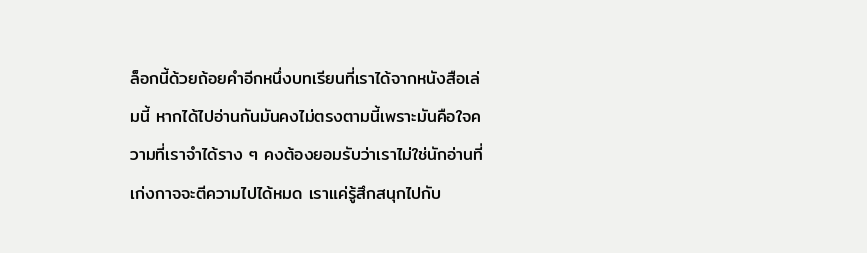ล็อกนี้ด้วยถ้อยคำอีกหนึ่งบทเรียนที่เราได้จากหนังสือเล่มนี้ หากได้ไปอ่านกันมันคงไม่ตรงตามนี้เพราะมันคือใจความที่เราจำได้ราง ๆ คงต้องยอมรับว่าเราไม่ใช่นักอ่านที่เก่งกาจจะตีความไปได้หมด เราแค่รู้สึกสนุกไปกับ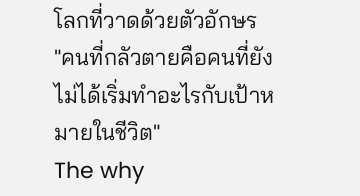โลกที่วาดด้วยตัวอักษร
"คนที่กลัวตายคือคนที่ยังไม่ได้เริ่มทำอะไรกับเป้าหมายในชีวิต"
The why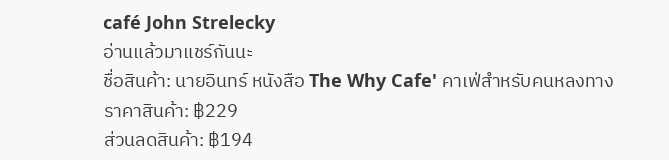café John Strelecky
อ่านแล้วมาแชร์กันนะ
ชื่อสินค้า: นายอินทร์ หนังสือ The Why Cafe' คาเฟ่สำหรับคนหลงทาง
ราคาสินค้า: ฿229
ส่วนลดสินค้า: ฿194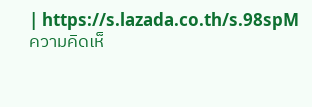| https://s.lazada.co.th/s.98spM
ความคิดเห็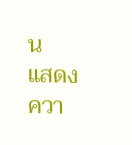น
แสดงควา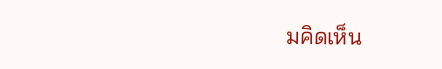มคิดเห็น